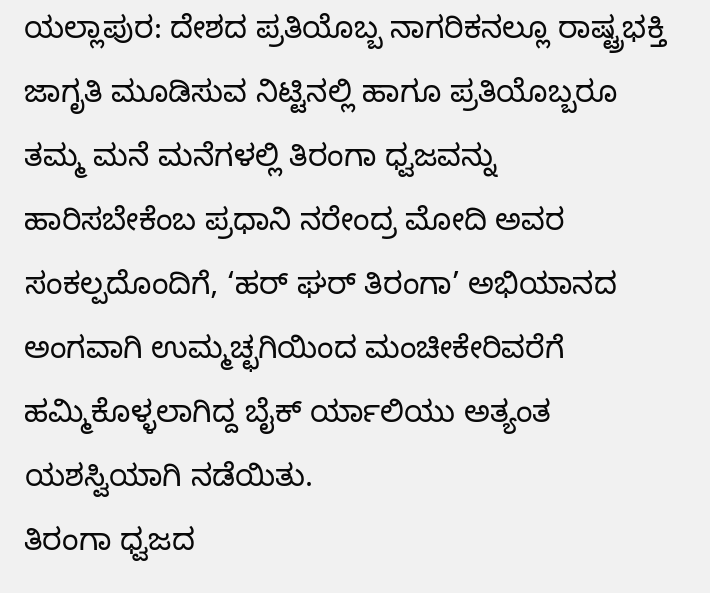ಯಲ್ಲಾಪುರ: ದೇಶದ ಪ್ರತಿಯೊಬ್ಬ ನಾಗರಿಕನಲ್ಲೂ ರಾಷ್ಟ್ರಭಕ್ತಿ ಜಾಗೃತಿ ಮೂಡಿಸುವ ನಿಟ್ಟಿನಲ್ಲಿ ಹಾಗೂ ಪ್ರತಿಯೊಬ್ಬರೂ ತಮ್ಮ ಮನೆ ಮನೆಗಳಲ್ಲಿ ತಿರಂಗಾ ಧ್ವಜವನ್ನು ಹಾರಿಸಬೇಕೆಂಬ ಪ್ರಧಾನಿ ನರೇಂದ್ರ ಮೋದಿ ಅವರ ಸಂಕಲ್ಪದೊಂದಿಗೆ, ‘ಹರ್ ಘರ್ ತಿರಂಗಾ’ ಅಭಿಯಾನದ ಅಂಗವಾಗಿ ಉಮ್ಮಚ್ಛಗಿಯಿಂದ ಮಂಚೀಕೇರಿವರೆಗೆ ಹಮ್ಮಿಕೊಳ್ಳಲಾಗಿದ್ದ ಬೈಕ್ ರ್ಯಾಲಿಯು ಅತ್ಯಂತ ಯಶಸ್ವಿಯಾಗಿ ನಡೆಯಿತು.
ತಿರಂಗಾ ಧ್ವಜದ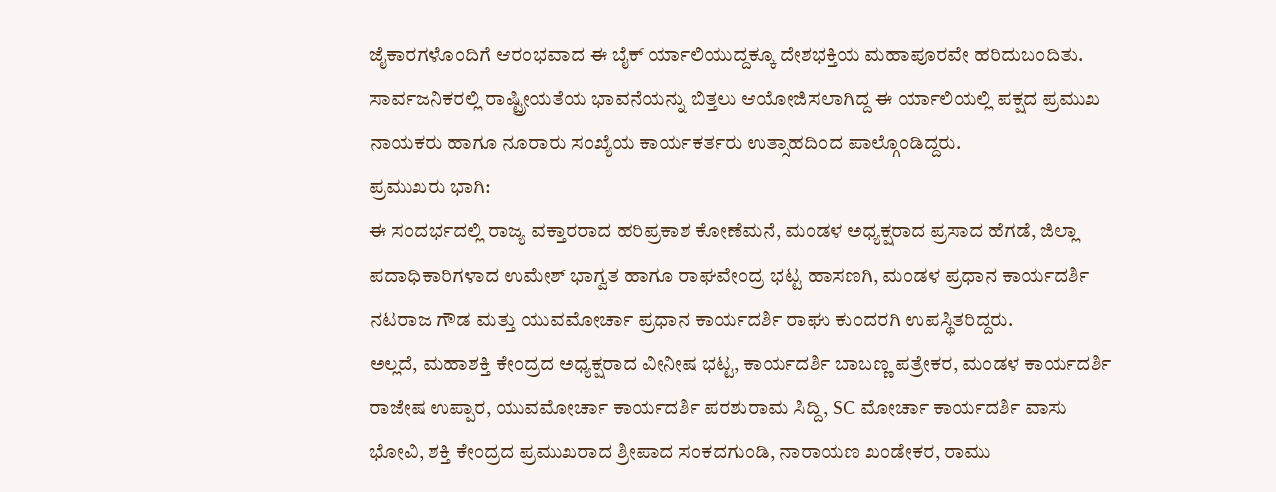ಜೈಕಾರಗಳೊಂದಿಗೆ ಆರಂಭವಾದ ಈ ಬೈಕ್ ರ್ಯಾಲಿಯುದ್ದಕ್ಕೂ ದೇಶಭಕ್ತಿಯ ಮಹಾಪೂರವೇ ಹರಿದುಬಂದಿತು. ಸಾರ್ವಜನಿಕರಲ್ಲಿ ರಾಷ್ಟ್ರೀಯತೆಯ ಭಾವನೆಯನ್ನು ಬಿತ್ತಲು ಆಯೋಜಿಸಲಾಗಿದ್ದ ಈ ರ್ಯಾಲಿಯಲ್ಲಿ ಪಕ್ಷದ ಪ್ರಮುಖ ನಾಯಕರು ಹಾಗೂ ನೂರಾರು ಸಂಖ್ಯೆಯ ಕಾರ್ಯಕರ್ತರು ಉತ್ಸಾಹದಿಂದ ಪಾಲ್ಗೊಂಡಿದ್ದರು.
ಪ್ರಮುಖರು ಭಾಗಿ:
ಈ ಸಂದರ್ಭದಲ್ಲಿ ರಾಜ್ಯ ವಕ್ತಾರರಾದ ಹರಿಪ್ರಕಾಶ ಕೋಣೆಮನೆ, ಮಂಡಳ ಅಧ್ಯಕ್ಷರಾದ ಪ್ರಸಾದ ಹೆಗಡೆ, ಜಿಲ್ಲಾ ಪದಾಧಿಕಾರಿಗಳಾದ ಉಮೇಶ್ ಭಾಗ್ವತ ಹಾಗೂ ರಾಘವೇಂದ್ರ ಭಟ್ಟ ಹಾಸಣಗಿ, ಮಂಡಳ ಪ್ರಧಾನ ಕಾರ್ಯದರ್ಶಿ ನಟರಾಜ ಗೌಡ ಮತ್ತು ಯುವಮೋರ್ಚಾ ಪ್ರಧಾನ ಕಾರ್ಯದರ್ಶಿ ರಾಘು ಕುಂದರಗಿ ಉಪಸ್ಥಿತರಿದ್ದರು.
ಅಲ್ಲದೆ, ಮಹಾಶಕ್ತಿ ಕೇಂದ್ರದ ಅಧ್ಯಕ್ಷರಾದ ವೀನೀಷ ಭಟ್ಟ, ಕಾರ್ಯದರ್ಶಿ ಬಾಬಣ್ಣ ಪತ್ರೇಕರ, ಮಂಡಳ ಕಾರ್ಯದರ್ಶಿ ರಾಜೇಷ ಉಪ್ಪಾರ, ಯುವಮೋರ್ಚಾ ಕಾರ್ಯದರ್ಶಿ ಪರಶುರಾಮ ಸಿದ್ದಿ, SC ಮೋರ್ಚಾ ಕಾರ್ಯದರ್ಶಿ ವಾಸು ಭೋವಿ, ಶಕ್ತಿ ಕೇಂದ್ರದ ಪ್ರಮುಖರಾದ ಶ್ರೀಪಾದ ಸಂಕದಗುಂಡಿ, ನಾರಾಯಣ ಖಂಡೇಕರ, ರಾಮು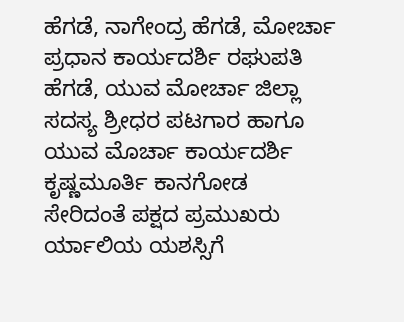ಹೆಗಡೆ, ನಾಗೇಂದ್ರ ಹೆಗಡೆ, ಮೋರ್ಚಾ ಪ್ರಧಾನ ಕಾರ್ಯದರ್ಶಿ ರಘುಪತಿ ಹೆಗಡೆ, ಯುವ ಮೋರ್ಚಾ ಜಿಲ್ಲಾ ಸದಸ್ಯ ಶ್ರೀಧರ ಪಟಗಾರ ಹಾಗೂ ಯುವ ಮೊರ್ಚಾ ಕಾರ್ಯದರ್ಶಿ ಕೃಷ್ಣಮೂರ್ತಿ ಕಾನಗೋಡ ಸೇರಿದಂತೆ ಪಕ್ಷದ ಪ್ರಮುಖರು ರ್ಯಾಲಿಯ ಯಶಸ್ಸಿಗೆ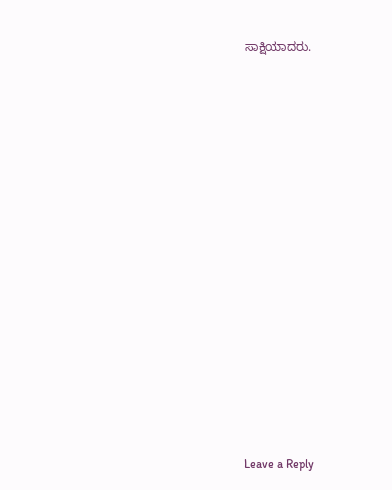ಸಾಕ್ಷಿಯಾದರು.














Leave a Reply